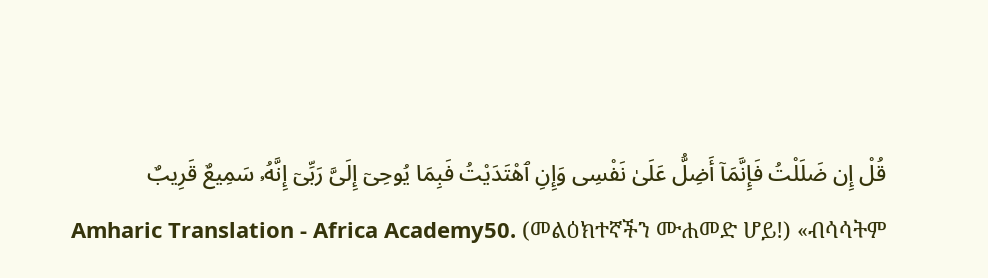قُلْ إِن ضَلَلْتُ فَإِنَّمَآ أَضِلُّ عَلَىٰ نَفْسِى وَإِنِ ٱهْتَدَيْتُ فَبِمَا يُوحِىٓ إِلَىَّ رَبِّىٓ إِنَّهُۥ سَمِيعٌ قَرِيبٌ
Amharic Translation - Africa Academy50. (መልዕክተኛችን ሙሐመድ ሆይ!) «ብሳሳትም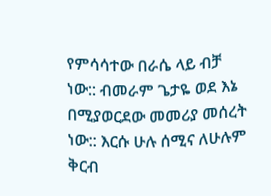የምሳሳተው በራሴ ላይ ብቻ ነው:: ብመራም ጌታዬ ወደ እኔ በሚያወርደው መመሪያ መሰረት ነው:: እርሱ ሁሉ ሰሚና ለሁሉም ቅርብ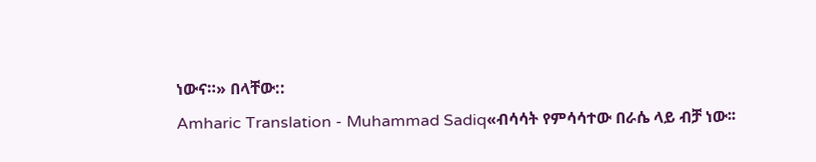ነውና።» በላቸው::
Amharic Translation - Muhammad Sadiq«ብሳሳት የምሳሳተው በራሴ ላይ ብቻ ነው፡፡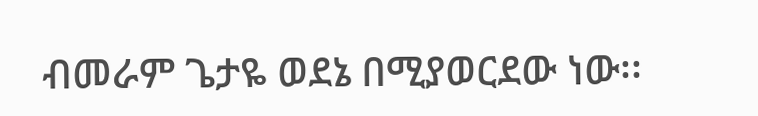ብመራም ጌታዬ ወደኔ በሚያወርደው ነው፡፡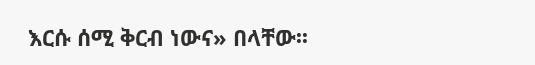እርሱ ሰሚ ቅርብ ነውና» በላቸው፡፡